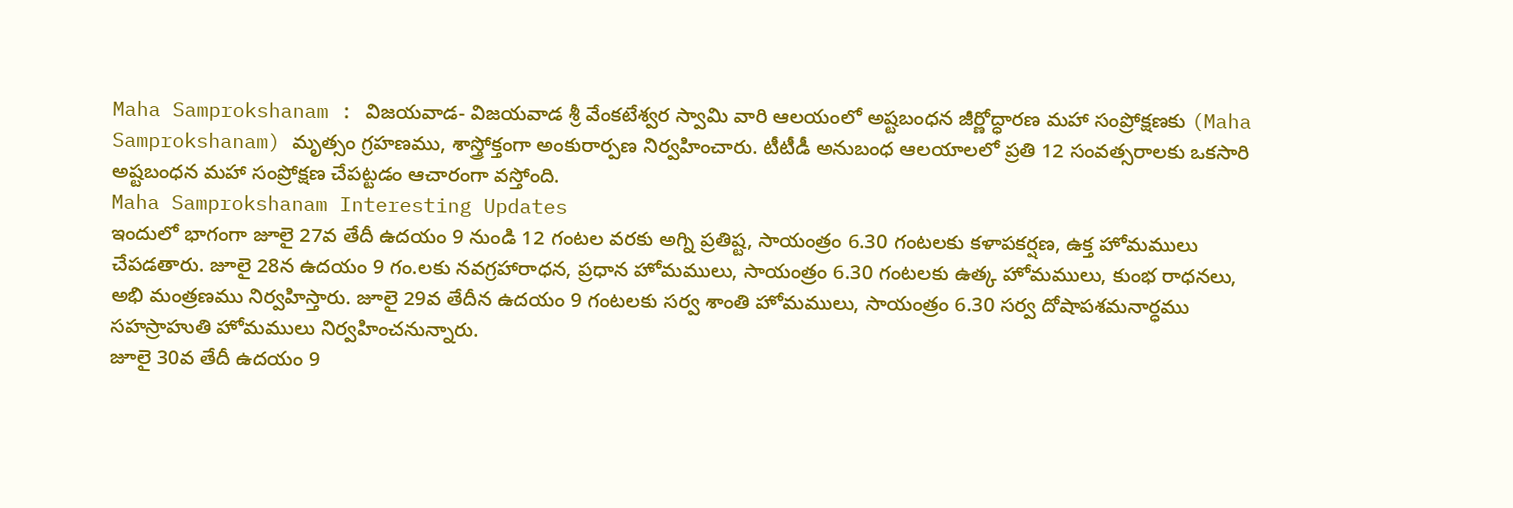Maha Samprokshanam : విజయవాడ- విజయవాడ శ్రీ వేంకటేశ్వర స్వామి వారి ఆలయంలో అష్టబంధన జీర్ణోద్ధారణ మహా సంప్రోక్షణకు (Maha Samprokshanam) మృత్సం గ్రహణము, శాస్త్రోక్తంగా అంకురార్పణ నిర్వహించారు. టీటీడీ అనుబంధ ఆలయాలలో ప్రతి 12 సంవత్సరాలకు ఒకసారి అష్టబంధన మహా సంప్రోక్షణ చేపట్టడం ఆచారంగా వస్తోంది.
Maha Samprokshanam Interesting Updates
ఇందులో భాగంగా జూలై 27వ తేదీ ఉదయం 9 నుండి 12 గంటల వరకు అగ్ని ప్రతిష్ట, సాయంత్రం 6.30 గంటలకు కళాపకర్షణ, ఉక్త హోమములు చేపడతారు. జూలై 28న ఉదయం 9 గం.లకు నవగ్రహారాధన, ప్రధాన హోమములు, సాయంత్రం 6.30 గంటలకు ఉత్క హోమములు, కుంభ రాధనలు, అభి మంత్రణము నిర్వహిస్తారు. జూలై 29వ తేదీన ఉదయం 9 గంటలకు సర్వ శాంతి హోమములు, సాయంత్రం 6.30 సర్వ దోషాపశమనార్ధము సహస్రాహుతి హోమములు నిర్వహించనున్నారు.
జూలై 30వ తేదీ ఉదయం 9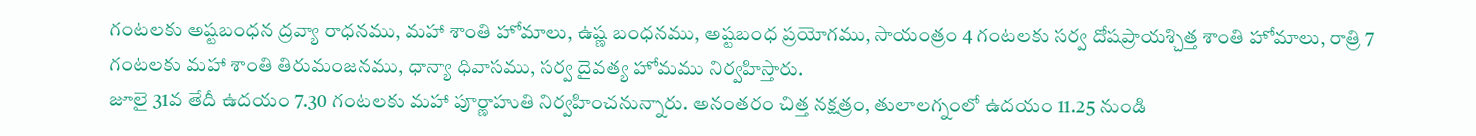గంటలకు అష్టబంధన ద్రవ్యా రాధనము, మహా శాంతి హోమాలు, ఉష్ణ బంధనము, అష్టబంధ ప్రయోగము, సాయంత్రం 4 గంటలకు సర్వ దోషప్రాయశ్చిత్త శాంతి హోమాలు, రాత్రి 7 గంటలకు మహా శాంతి తిరుమంజనము, ధాన్యా ధివాసము, సర్వ దైవత్య హోమము నిర్వహిస్తారు.
జూలై 31వ తేదీ ఉదయం 7.30 గంటలకు మహా పూర్ణాహుతి నిర్వహించనున్నారు. అనంతరం చిత్త నక్షత్రం, తులాలగ్నంలో ఉదయం 11.25 నుండి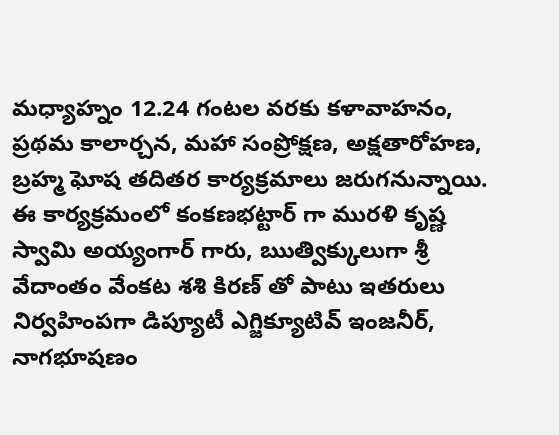మధ్యాహ్నం 12.24 గంటల వరకు కళావాహనం, ప్రథమ కాలార్చన, మహా సంప్రోక్షణ, అక్షతారోహణ, బ్రహ్మ ఘోష తదితర కార్యక్రమాలు జరుగనున్నాయి.
ఈ కార్యక్రమంలో కంకణభట్టార్ గా మురళి కృష్ణ స్వామి అయ్యంగార్ గారు, ఋత్విక్కులుగా శ్రీ వేదాంతం వేంకట శశి కిరణ్ తో పాటు ఇతరులు నిర్వహింపగా డిప్యూటీ ఎగ్జిక్యూటివ్ ఇంజనీర్, నాగభూషణం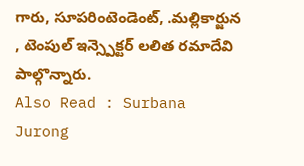గారు, సూపరింటెండెంట్, .మల్లికార్జున , టెంపుల్ ఇన్స్పెక్టర్ లలిత రమాదేవి పాల్గొన్నారు.
Also Read : Surbana Jurong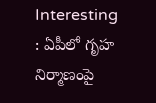Interesting : ఏపీలో గృహ నిర్మాణంపై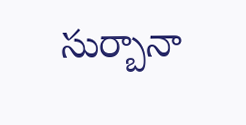సుర్బానా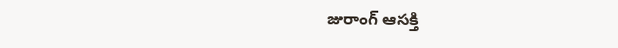జురాంగ్ ఆసక్తి